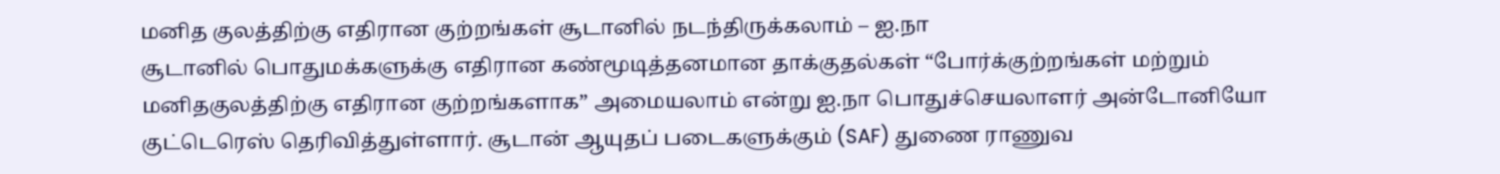மனித குலத்திற்கு எதிரான குற்றங்கள் சூடானில் நடந்திருக்கலாம் – ஐ.நா
சூடானில் பொதுமக்களுக்கு எதிரான கண்மூடித்தனமான தாக்குதல்கள் “போர்க்குற்றங்கள் மற்றும் மனிதகுலத்திற்கு எதிரான குற்றங்களாக” அமையலாம் என்று ஐ.நா பொதுச்செயலாளர் அன்டோனியோ குட்டெரெஸ் தெரிவித்துள்ளார். சூடான் ஆயுதப் படைகளுக்கும் (SAF) துணை ராணுவ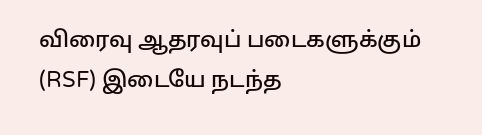விரைவு ஆதரவுப் படைகளுக்கும் (RSF) இடையே நடந்த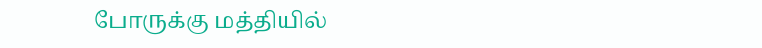போருக்கு மத்தியில்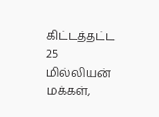கிட்டத்தட்ட 25 மில்லியன் மக்கள்,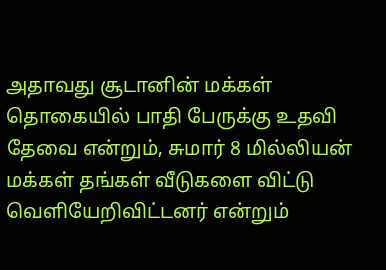அதாவது சூடானின் மக்கள் தொகையில் பாதி பேருக்கு உதவி தேவை என்றும், சுமார் 8 மில்லியன் மக்கள் தங்கள் வீடுகளை விட்டு வெளியேறிவிட்டனர் என்றும்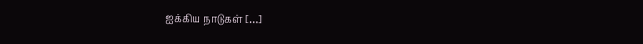ஐக்கிய நாடுகள் […]